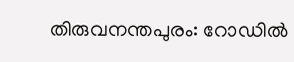തിരുവനന്തപുരം: റോഡിൽ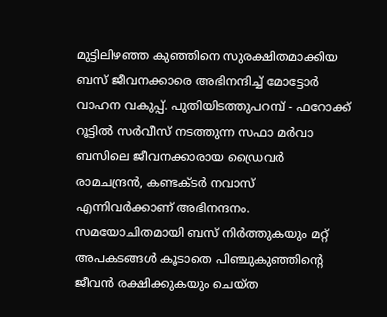മുട്ടിലിഴഞ്ഞ കുഞ്ഞിനെ സുരക്ഷിതമാക്കിയ ബസ് ജീവനക്കാരെ അഭിനന്ദിച്ച് മോട്ടോർ വാഹന വകുപ്പ്. പുതിയിടത്തുപറമ്പ് - ഫറോക്ക് റൂട്ടിൽ സർവീസ് നടത്തുന്ന സഫാ മർവാ ബസിലെ ജീവനക്കാരായ ഡ്രൈവർ രാമചന്ദ്രൻ, കണ്ടക്ടർ നവാസ് എന്നിവർക്കാണ് അഭിനന്ദനം. സമയോചിതമായി ബസ് നിർത്തുകയും മറ്റ് അപകടങ്ങൾ കൂടാതെ പിഞ്ചുകുഞ്ഞിൻ്റെ ജീവൻ രക്ഷിക്കുകയും ചെയ്ത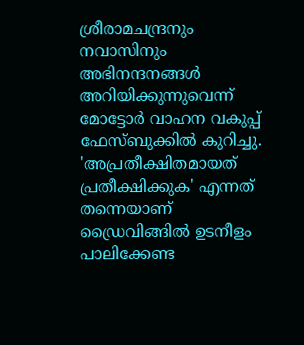ശ്രീരാമചന്ദ്രനും നവാസിനും അഭിനന്ദനങ്ങൾ അറിയിക്കുന്നുവെന്ന് മോട്ടോർ വാഹന വകുപ്പ് ഫേസ്ബുക്കിൽ കുറിച്ചു. 'അപ്രതീക്ഷിതമായത് പ്രതീക്ഷിക്കുക' എന്നത് തന്നെയാണ് ഡ്രൈവിങ്ങിൽ ഉടനീളം പാലിക്കേണ്ട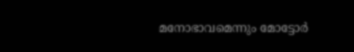മനോഭാവമെന്നും മോട്ടോർ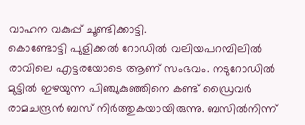വാഹന വകുപ്പ് ചൂണ്ടിക്കാട്ടി.
കൊണ്ടോട്ടി പുളിക്കൽ റോഡിൽ വലിയപറമ്പിലിൽ രാവിലെ എട്ടരയോടെ ആണ് സംഭവം. നടുറോഡിൽ മുട്ടിൽ ഇഴയുന്ന പിഞ്ചുകുഞ്ഞിനെ കണ്ട് ഡ്രൈവർ രാമചന്ദ്രൻ ബസ് നിർത്തുകയായിരുന്നു. ബസിൽനിന്ന്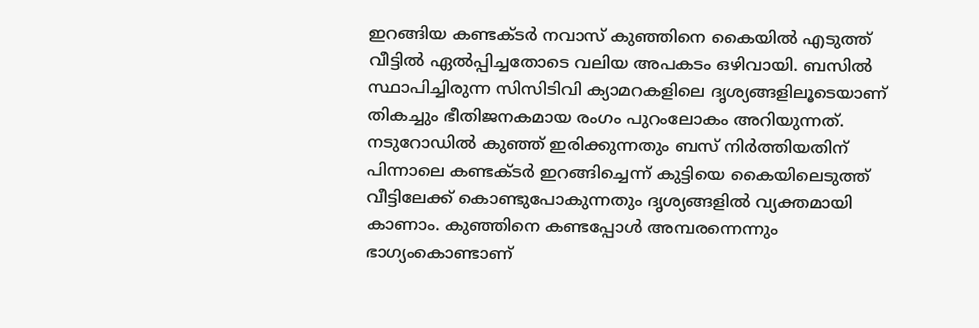ഇറങ്ങിയ കണ്ടക്ടർ നവാസ് കുഞ്ഞിനെ കൈയിൽ എടുത്ത് വീട്ടിൽ ഏൽപ്പിച്ചതോടെ വലിയ അപകടം ഒഴിവായി. ബസിൽ സ്ഥാപിച്ചിരുന്ന സിസിടിവി ക്യാമറകളിലെ ദൃശ്യങ്ങളിലൂടെയാണ് തികച്ചും ഭീതിജനകമായ രംഗം പുറംലോകം അറിയുന്നത്.
നടുറോഡിൽ കുഞ്ഞ് ഇരിക്കുന്നതും ബസ് നിർത്തിയതിന് പിന്നാലെ കണ്ടക്ടർ ഇറങ്ങിച്ചെന്ന് കുട്ടിയെ കൈയിലെടുത്ത് വീട്ടിലേക്ക് കൊണ്ടുപോകുന്നതും ദൃശ്യങ്ങളിൽ വ്യക്തമായി കാണാം. കുഞ്ഞിനെ കണ്ടപ്പോൾ അമ്പരന്നെന്നും ഭാഗ്യംകൊണ്ടാണ്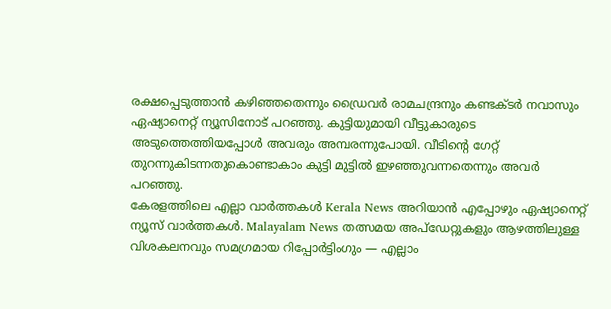രക്ഷപ്പെടുത്താൻ കഴിഞ്ഞതെന്നും ഡ്രൈവർ രാമചന്ദ്രനും കണ്ടക്ടർ നവാസും ഏഷ്യാനെറ്റ് ന്യൂസിനോട് പറഞ്ഞു. കുട്ടിയുമായി വീട്ടുകാരുടെ അടുത്തെത്തിയപ്പോൾ അവരും അമ്പരന്നുപോയി. വീടിൻ്റെ ഗേറ്റ് തുറന്നുകിടന്നതുകൊണ്ടാകാം കുട്ടി മുട്ടിൽ ഇഴഞ്ഞുവന്നതെന്നും അവർ പറഞ്ഞു.
കേരളത്തിലെ എല്ലാ വാർത്തകൾ Kerala News അറിയാൻ എപ്പോഴും ഏഷ്യാനെറ്റ് ന്യൂസ് വാർത്തകൾ. Malayalam News തത്സമയ അപ്ഡേറ്റുകളും ആഴത്തിലുള്ള വിശകലനവും സമഗ്രമായ റിപ്പോർട്ടിംഗും — എല്ലാം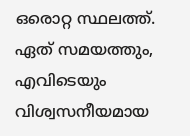ഒരൊറ്റ സ്ഥലത്ത്. ഏത് സമയത്തും, എവിടെയും വിശ്വസനീയമായ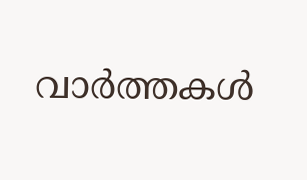വാർത്തകൾ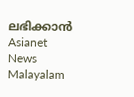ലഭിക്കാൻ Asianet News Malayalam